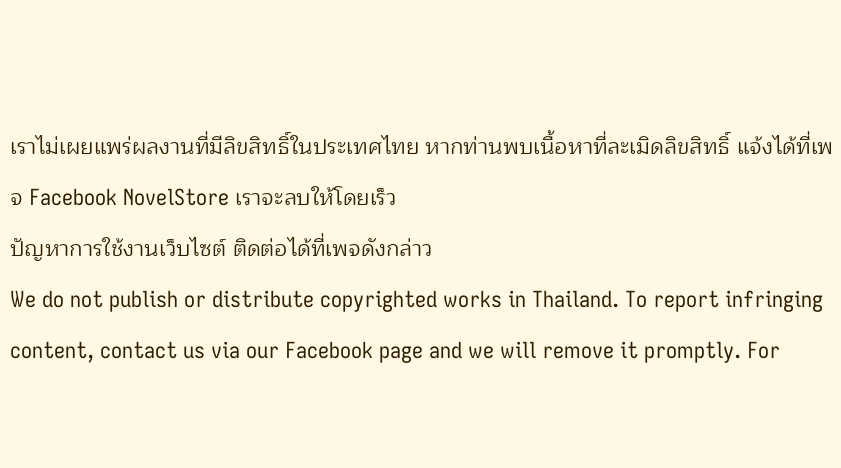เราไม่เผยแพร่ผลงานที่มีลิขสิทธิ์ในประเทศไทย หากท่านพบเนื้อหาที่ละเมิดลิขสิทธิ์ แจ้งได้ที่เพจ Facebook NovelStore เราจะลบให้โดยเร็ว
ปัญหาการใช้งานเว็บไซต์ ติดต่อได้ที่เพจดังกล่าว
We do not publish or distribute copyrighted works in Thailand. To report infringing content, contact us via our Facebook page and we will remove it promptly. For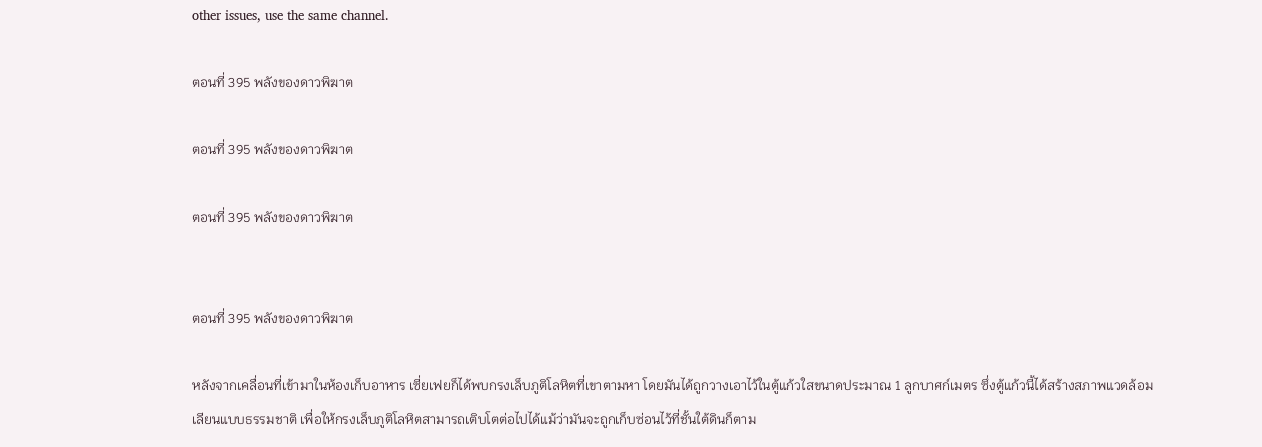other issues, use the same channel.

ตอนที่ 395 พลังของดาวพิฆาต

ตอนที่ 395 พลังของดาวพิฆาต

ตอนที่ 395 พลังของดาวพิฆาต


ตอนที่ 395 พลังของดาวพิฆาต

หลังจากเคลื่อนที่เข้ามาในห้องเก็บอาหาร เซี่ยเฟยก็ได้พบกรงเล็บภูติโลหิตที่เขาตามหา โดยมันได้ถูกวางเอาไว้ในตู้แก้วใสขนาดประมาณ 1 ลูกบาศก์เมตร ซึ่งตู้แก้วนี้ได้สร้างสภาพแวดล้อมเลียนแบบธรรมชาติ เพื่อให้กรงเล็บภูติโลหิตสามารถเติบโตต่อไปได้แม้ว่ามันจะถูกเก็บซ่อนไว้ที่ชั้นใต้ดินก็ตาม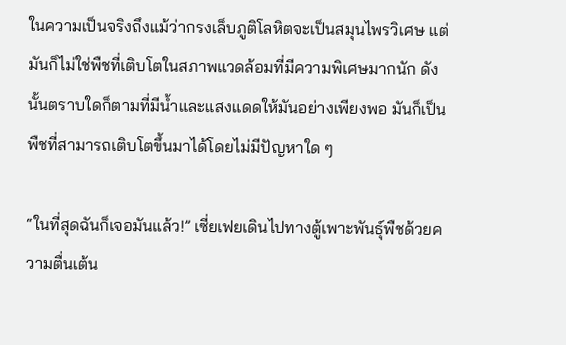ในความเป็นจริงถึงแม้ว่ากรงเล็บภูติโลหิตจะเป็นสมุนไพรวิเศษ แต่มันก็ไม่ใช่พืชที่เติบโตในสภาพแวดล้อมที่มีความพิเศษมากนัก ดังนั้นตราบใดก็ตามที่มีน้ำและแสงแดดให้มันอย่างเพียงพอ มันก็เป็นพืชที่สามารถเติบโตขึ้นมาได้โดยไม่มีปัญหาใด ๆ

“ในที่สุดฉันก็เจอมันแล้ว!” เซี่ยเฟยเดินไปทางตู้เพาะพันธุ์พืชด้วยความตื่นเต้น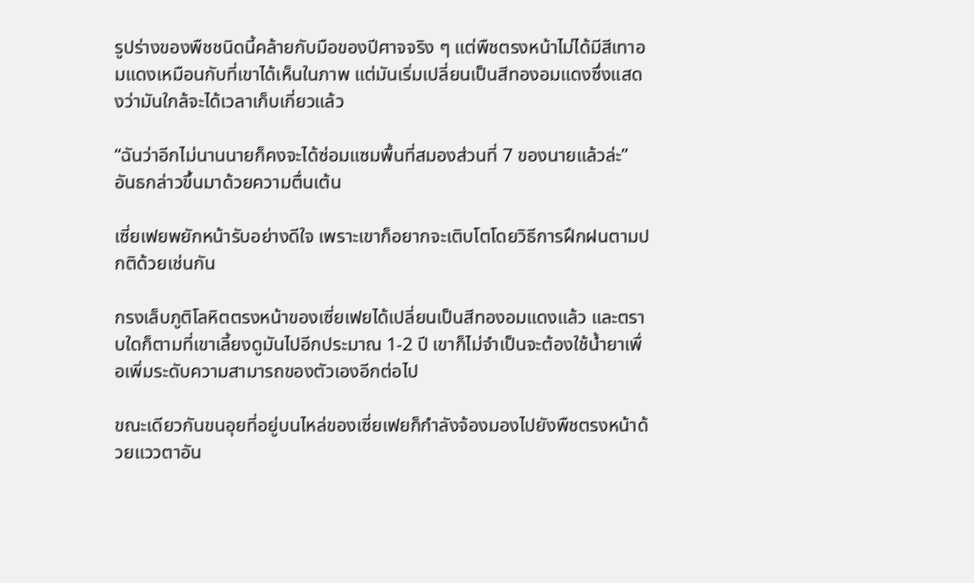รูปร่างของพืชชนิดนี้คล้ายกับมือของปีศาจจริง ๆ แต่พืชตรงหน้าไม่ได้มีสีเทาอมแดงเหมือนกับที่เขาได้เห็นในภาพ แต่มันเริ่มเปลี่ยนเป็นสีทองอมแดงซึ่งแสดงว่ามันใกล้จะได้เวลาเก็บเกี่ยวแล้ว

“ฉันว่าอีกไม่นานนายก็คงจะได้ซ่อมแซมพื้นที่สมองส่วนที่ 7 ของนายแล้วล่ะ” อันธกล่าวขึ้นมาด้วยความตื่นเต้น

เซี่ยเฟยพยักหน้ารับอย่างดีใจ เพราะเขาก็อยากจะเติบโตโดยวิธีการฝึกฝนตามปกติด้วยเช่นกัน

กรงเล็บภูติโลหิตตรงหน้าของเซี่ยเฟยได้เปลี่ยนเป็นสีทองอมแดงแล้ว และตราบใดก็ตามที่เขาเลี้ยงดูมันไปอีกประมาณ 1-2 ปี เขาก็ไม่จำเป็นจะต้องใช้น้ำยาเพื่อเพิ่มระดับความสามารถของตัวเองอีกต่อไป

ขณะเดียวกันขนอุยที่อยู่บนไหล่ของเซี่ยเฟยก็กำลังจ้องมองไปยังพืชตรงหน้าด้วยแววตาอัน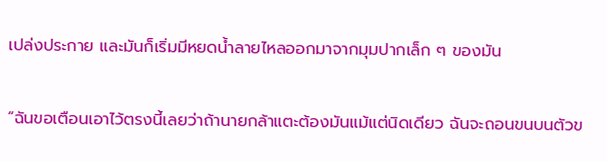เปล่งประกาย และมันก็เริ่มมีหยดน้ำลายไหลออกมาจากมุมปากเล็ก ๆ ของมัน

“ฉันขอเตือนเอาไว้ตรงนี้เลยว่าถ้านายกล้าแตะต้องมันแม้แต่นิดเดียว ฉันจะถอนขนบนตัวข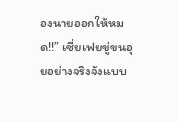องนายออกให้หมด!!” เซี่ยเฟยขู่ขนอุยอย่างจริงจังแบบ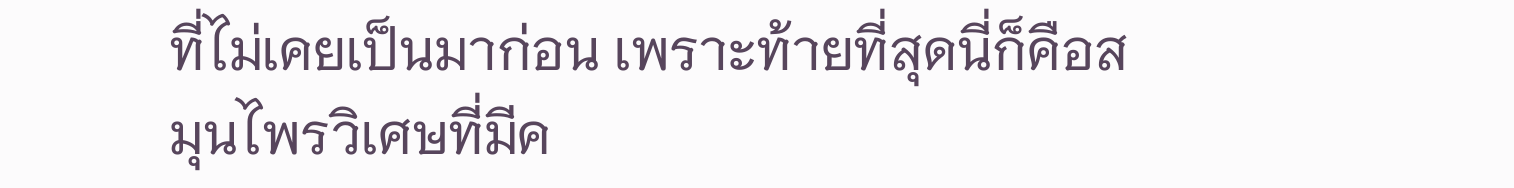ที่ไม่เคยเป็นมาก่อน เพราะท้ายที่สุดนี่ก็คือสมุนไพรวิเศษที่มีค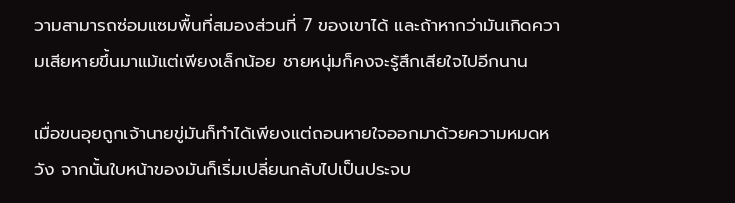วามสามารถซ่อมแซมพื้นที่สมองส่วนที่ 7 ของเขาได้ และถ้าหากว่ามันเกิดความเสียหายขึ้นมาแม้แต่เพียงเล็กน้อย ชายหนุ่มก็คงจะรู้สึกเสียใจไปอีกนาน

เมื่อขนอุยถูกเจ้านายขู่มันก็ทำได้เพียงแต่ถอนหายใจออกมาด้วยความหมดหวัง จากนั้นใบหน้าของมันก็เริ่มเปลี่ยนกลับไปเป็นประจบ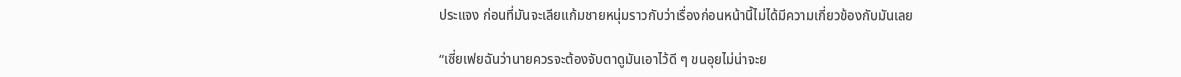ประแจง ก่อนที่มันจะเลียแก้มชายหนุ่มราวกับว่าเรื่องก่อนหน้านี้ไม่ได้มีความเกี่ยวข้องกับมันเลย

“เซี่ยเฟยฉันว่านายควรจะต้องจับตาดูมันเอาไว้ดี ๆ ขนอุยไม่น่าจะย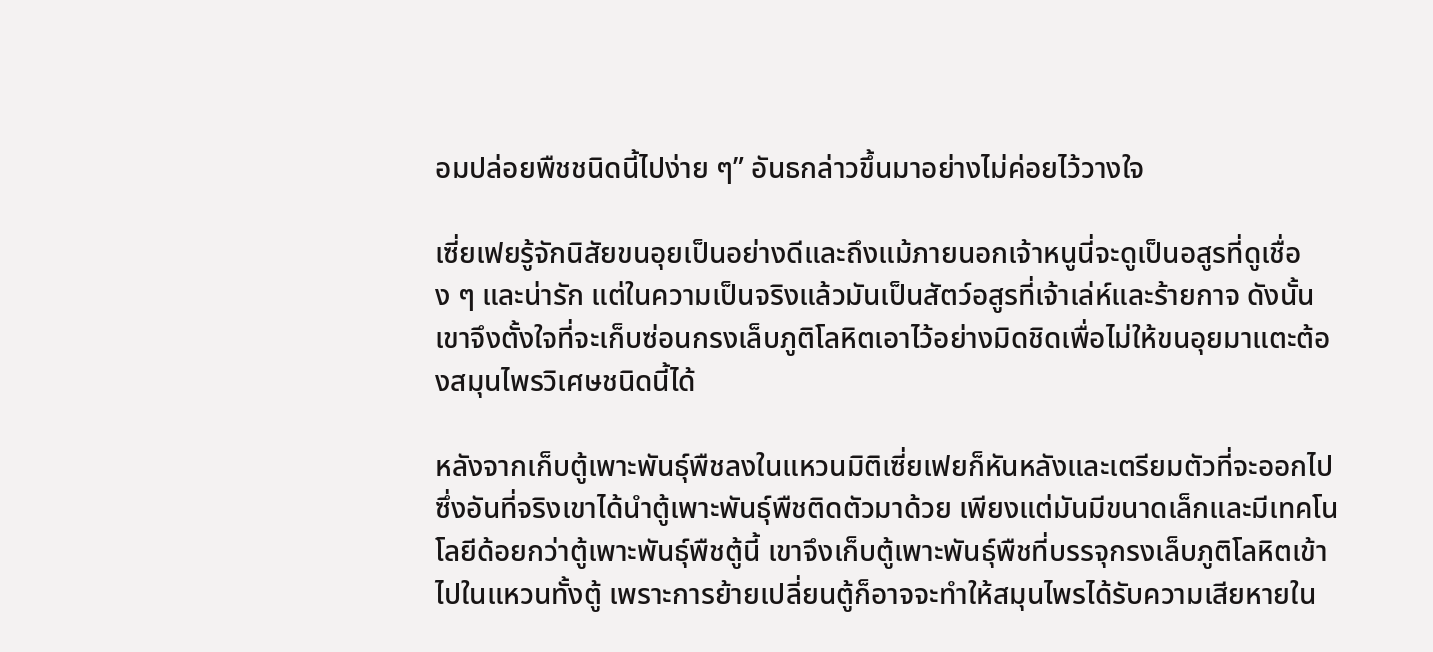อมปล่อยพืชชนิดนี้ไปง่าย ๆ” อันธกล่าวขึ้นมาอย่างไม่ค่อยไว้วางใจ

เซี่ยเฟยรู้จักนิสัยขนอุยเป็นอย่างดีและถึงแม้ภายนอกเจ้าหนูนี่จะดูเป็นอสูรที่ดูเชื่อง ๆ และน่ารัก แต่ในความเป็นจริงแล้วมันเป็นสัตว์อสูรที่เจ้าเล่ห์และร้ายกาจ ดังนั้นเขาจึงตั้งใจที่จะเก็บซ่อนกรงเล็บภูติโลหิตเอาไว้อย่างมิดชิดเพื่อไม่ให้ขนอุยมาแตะต้องสมุนไพรวิเศษชนิดนี้ได้

หลังจากเก็บตู้เพาะพันธุ์พืชลงในแหวนมิติเซี่ยเฟยก็หันหลังและเตรียมตัวที่จะออกไป ซึ่งอันที่จริงเขาได้นำตู้เพาะพันธุ์พืชติดตัวมาด้วย เพียงแต่มันมีขนาดเล็กและมีเทคโนโลยีด้อยกว่าตู้เพาะพันธุ์พืชตู้นี้ เขาจึงเก็บตู้เพาะพันธุ์พืชที่บรรจุกรงเล็บภูติโลหิตเข้าไปในแหวนทั้งตู้ เพราะการย้ายเปลี่ยนตู้ก็อาจจะทำให้สมุนไพรได้รับความเสียหายใน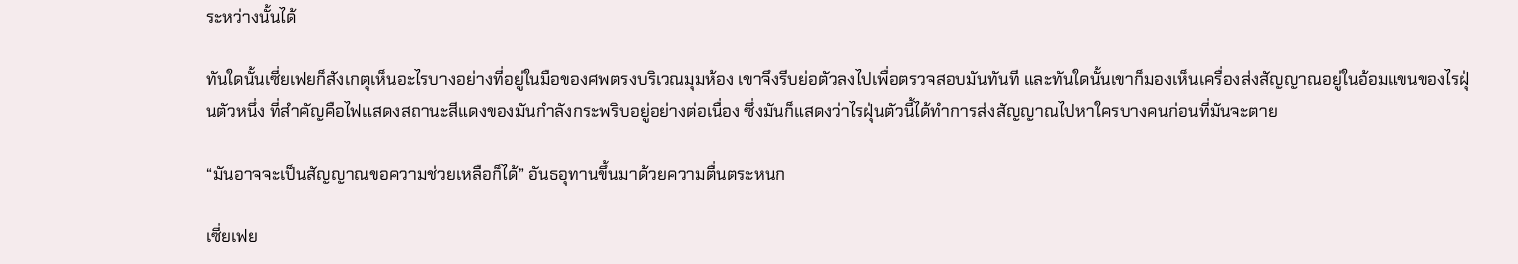ระหว่างนั้นได้

ทันใดนั้นเซี่ยเฟยก็สังเกตุเห็นอะไรบางอย่างที่อยู่ในมือของศพตรงบริเวณมุมห้อง เขาจึงรีบย่อตัวลงไปเพื่อตรวจสอบมันทันที และทันใดนั้นเขาก็มองเห็นเครื่องส่งสัญญาณอยู่ในอ้อมแขนของไรฝุ่นตัวหนึ่ง ที่สำคัญคือไฟแสดงสถานะสีแดงของมันกำลังกระพริบอยู่อย่างต่อเนื่อง ซึ่งมันก็แสดงว่าไรฝุ่นตัวนี้ได้ทำการส่งสัญญาณไปหาใครบางคนก่อนที่มันจะตาย

“มันอาจจะเป็นสัญญาณขอความช่วยเหลือก็ได้” อันธอุทานขึ้นมาด้วยความตื่นตระหนก

เซี่ยเฟย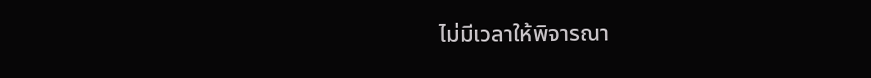ไม่มีเวลาให้พิจารณา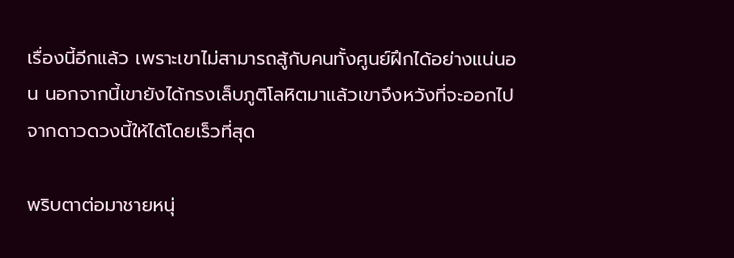เรื่องนี้อีกแล้ว เพราะเขาไม่สามารถสู้กับคนทั้งศูนย์ฝึกได้อย่างแน่นอน นอกจากนี้เขายังได้กรงเล็บภูติโลหิตมาแล้วเขาจึงหวังที่จะออกไปจากดาวดวงนี้ให้ได้โดยเร็วที่สุด

พริบตาต่อมาชายหนุ่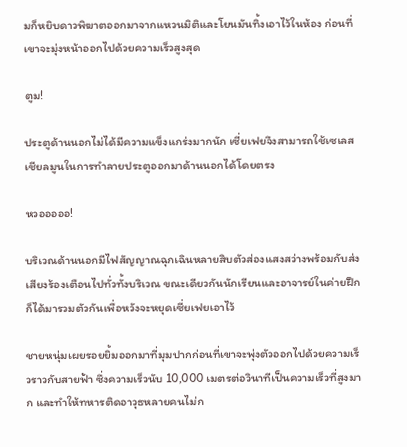มก็หยิบดาวพิฆาตออกมาจากแหวนมิติและโยนมันทิ้งเอาไว้ในห้อง ก่อนที่เขาจะมุ่งหน้าออกไปด้วยความเร็วสูงสุด

ตูม!

ประตูด้านนอกไม่ได้มีความแข็งแกร่งมากนัก เซี่ยเฟยจึงสามารถใช้เซเลสเชียลมูนในการทำลายประตูออกมาด้านนอกได้โดยตรง

หวอออออ!

บริเวณด้านนอกมีไฟสัญญาณฉุกเฉินหลายสิบตัวส่องแสงสว่างพร้อมกับส่งเสียงร้องเตือนไปทั่วทั้งบริเวณ ขณะเดียวกันนักเรียนและอาจารย์ในค่ายฝึกก็ได้มารวมตัวกันเพื่อหวังจะหยุดเซี่ยเฟยเอาไว้

ชายหนุ่มเผยรอยยิ้มออกมาที่มุมปากก่อนที่เขาจะพุ่งตัวออกไปด้วยความเร็วราวกับสายฟ้า ซึ่งความเร็วนับ 10,000 เมตรต่อวินาทีเป็นความเร็วที่สูงมาก และทำให้ทหารติดอาวุธหลายคนไม่ก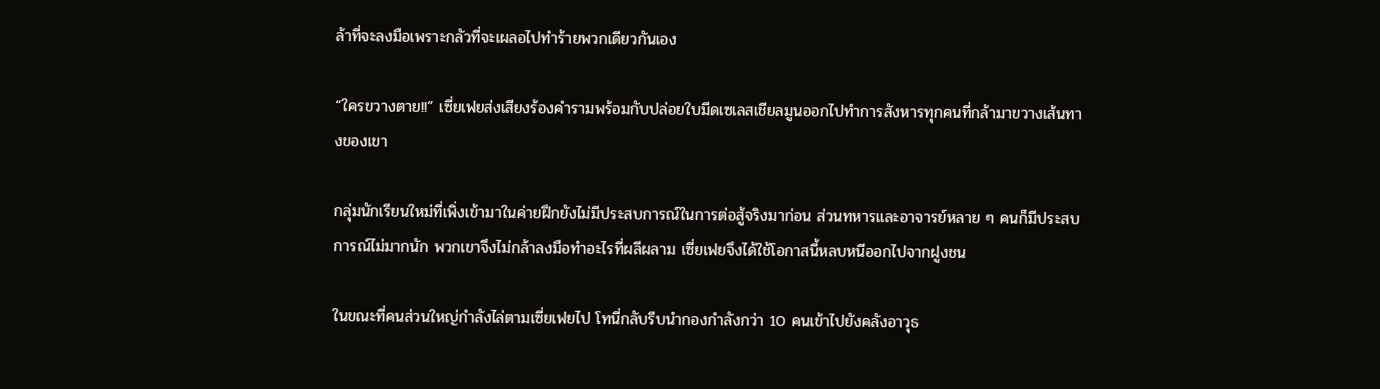ล้าที่จะลงมือเพราะกลัวที่จะเผลอไปทำร้ายพวกเดียวกันเอง

“ใครขวางตาย!!” เซี่ยเฟยส่งเสียงร้องคำรามพร้อมกับปล่อยใบมีดเซเลสเชียลมูนออกไปทำการสังหารทุกคนที่กล้ามาขวางเส้นทางของเขา

กลุ่มนักเรียนใหม่ที่เพิ่งเข้ามาในค่ายฝึกยังไม่มีประสบการณ์ในการต่อสู้จริงมาก่อน ส่วนทหารและอาจารย์หลาย ๆ คนก็มีประสบการณ์ไม่มากนัก พวกเขาจึงไม่กล้าลงมือทำอะไรที่ผลีผลาม เซี่ยเฟยจึงได้ใช้โอกาสนี้หลบหนีออกไปจากฝูงชน

ในขณะที่คนส่วนใหญ่กำลังไล่ตามเซี่ยเฟยไป โทนี่กลับรีบนำกองกำลังกว่า 10 คนเข้าไปยังคลังอาวุธ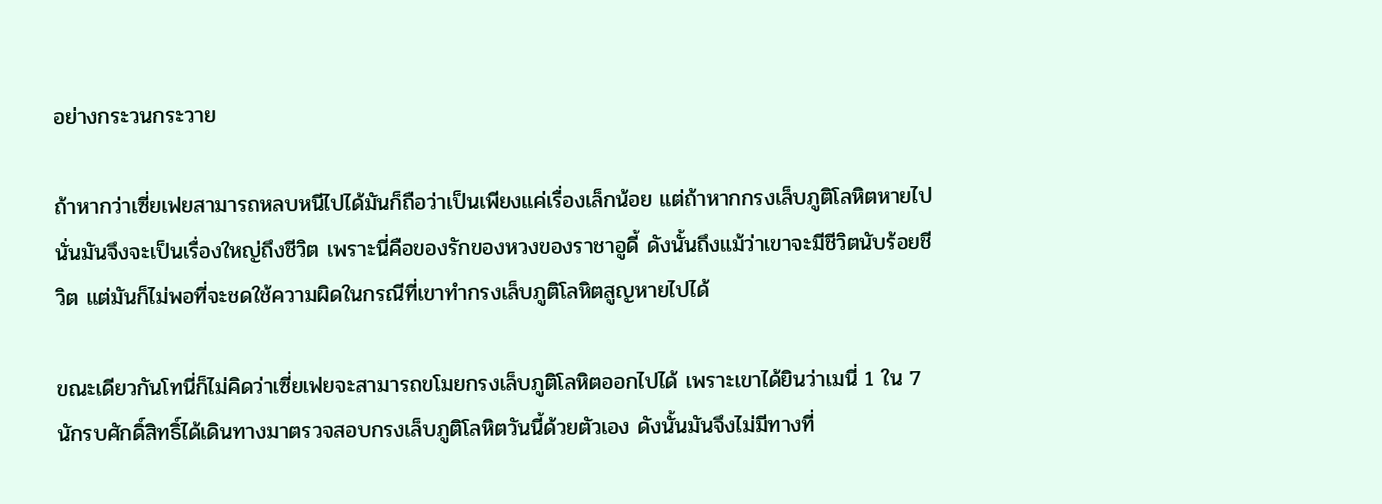อย่างกระวนกระวาย

ถ้าหากว่าเซี่ยเฟยสามารถหลบหนีไปได้มันก็ถือว่าเป็นเพียงแค่เรื่องเล็กน้อย แต่ถ้าหากกรงเล็บภูติโลหิตหายไปนั่นมันจึงจะเป็นเรื่องใหญ่ถึงชีวิต เพราะนี่คือของรักของหวงของราชาอูดี้ ดังนั้นถึงแม้ว่าเขาจะมีชีวิตนับร้อยชีวิต แต่มันก็ไม่พอที่จะชดใช้ความผิดในกรณีที่เขาทำกรงเล็บภูติโลหิตสูญหายไปได้

ขณะเดียวกันโทนี่ก็ไม่คิดว่าเซี่ยเฟยจะสามารถขโมยกรงเล็บภูติโลหิตออกไปได้ เพราะเขาได้ยินว่าเมนี่ 1 ใน 7 นักรบศักดิ์สิทธิ์ได้เดินทางมาตรวจสอบกรงเล็บภูติโลหิตวันนี้ด้วยตัวเอง ดังนั้นมันจึงไม่มีทางที่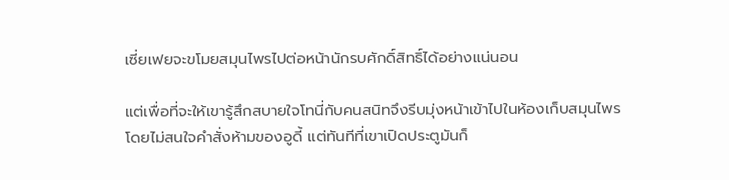เซี่ยเฟยจะขโมยสมุนไพรไปต่อหน้านักรบศักดิ์สิทธิ์ได้อย่างแน่นอน

แต่เพื่อที่จะให้เขารู้สึกสบายใจโทนี่กับคนสนิทจึงรีบมุ่งหน้าเข้าไปในห้องเก็บสมุนไพรโดยไม่สนใจคำสั่งห้ามของอูดี้ แต่ทันทีที่เขาเปิดประตูมันก็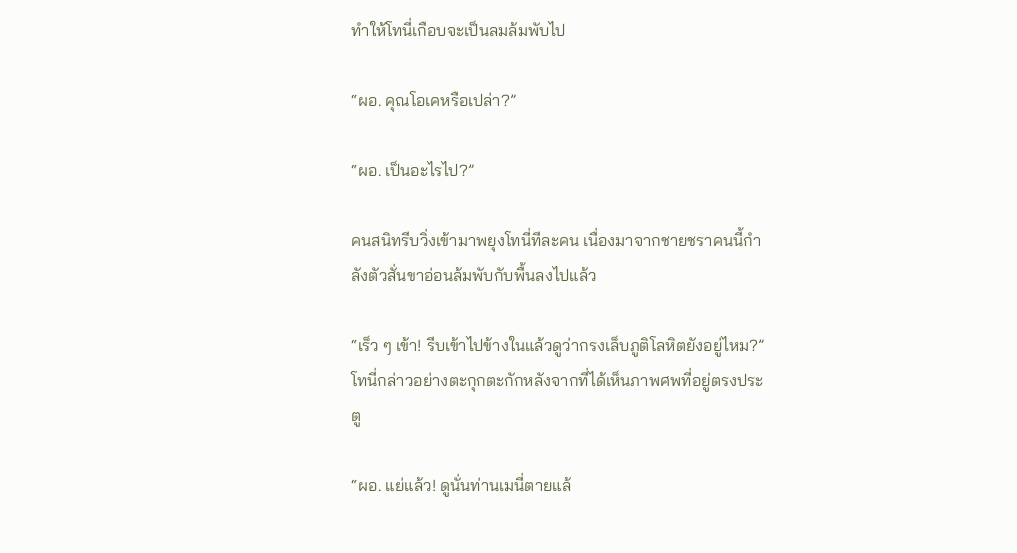ทำให้โทนี่เกือบจะเป็นลมล้มพับไป

“ผอ. คุณโอเคหรือเปล่า?”

“ผอ. เป็นอะไรไป?”

คนสนิทรีบวิ่งเข้ามาพยุงโทนี่ทีละคน เนื่องมาจากชายชราคนนี้กำลังตัวสั่นขาอ่อนล้มพับกับพื้นลงไปแล้ว

“เร็ว ๆ เข้า! รีบเข้าไปข้างในแล้วดูว่ากรงเล็บภูติโลหิตยังอยู่ไหม?” โทนี่กล่าวอย่างตะกุกตะกักหลังจากที่ได้เห็นภาพศพที่อยู่ตรงประตู

“ผอ. แย่แล้ว! ดูนั่นท่านเมนี่ตายแล้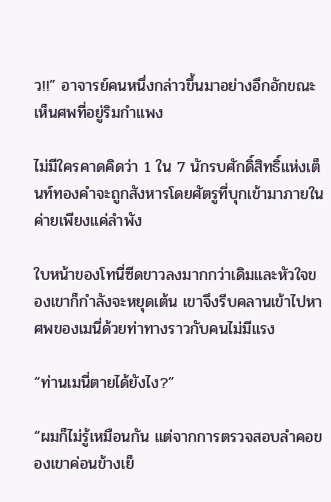ว!!” อาจารย์คนหนึ่งกล่าวขึ้นมาอย่างอึกอักขณะเห็นศพที่อยู่ริมกำแพง

ไม่มีใครคาดคิดว่า 1 ใน 7 นักรบศักดิ์สิทธิ์แห่งเต็นท์ทองคำจะถูกสังหารโดยศัตรูที่บุกเข้ามาภายในค่ายเพียงแค่ลำพัง

ใบหน้าของโทนี่ซีดขาวลงมากกว่าเดิมและหัวใจของเขาก็กำลังจะหยุดเต้น เขาจึงรีบคลานเข้าไปหาศพของเมนี่ด้วยท่าทางราวกับคนไม่มีแรง

“ท่านเมนี่ตายได้ยังไง?”

“ผมก็ไม่รู้เหมือนกัน แต่จากการตรวจสอบลำคอของเขาค่อนข้างเย็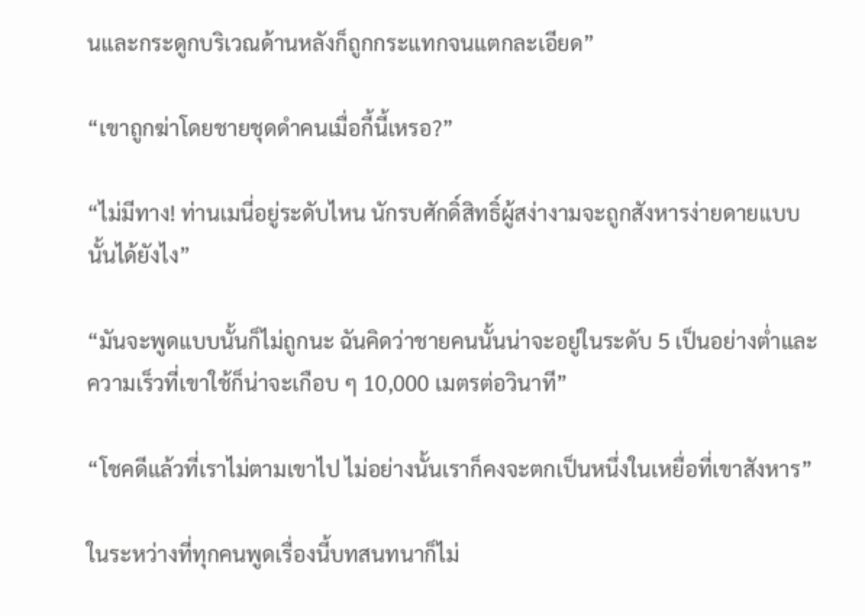นและกระดูกบริเวณด้านหลังก็ถูกกระแทกจนแตกละเอียด”

“เขาถูกฆ่าโดยชายชุดดำคนเมื่อกี้นี้เหรอ?”

“ไม่มีทาง! ท่านเมนี่อยู่ระดับไหน นักรบศักดิ์สิทธิ์ผู้สง่างามจะถูกสังหารง่ายดายแบบนั้นได้ยังไง”

“มันจะพูดแบบนั้นก็ไม่ถูกนะ ฉันคิดว่าชายคนนั้นน่าจะอยู่ในระดับ 5 เป็นอย่างต่ำและความเร็วที่เขาใช้ก็น่าจะเกือบ ๆ 10,000 เมตรต่อวินาที”

“โชคดีแล้วที่เราไม่ตามเขาไป ไม่อย่างนั้นเราก็คงจะตกเป็นหนึ่งในเหยื่อที่เขาสังหาร”

ในระหว่างที่ทุกคนพูดเรื่องนี้บทสนทนาก็ไม่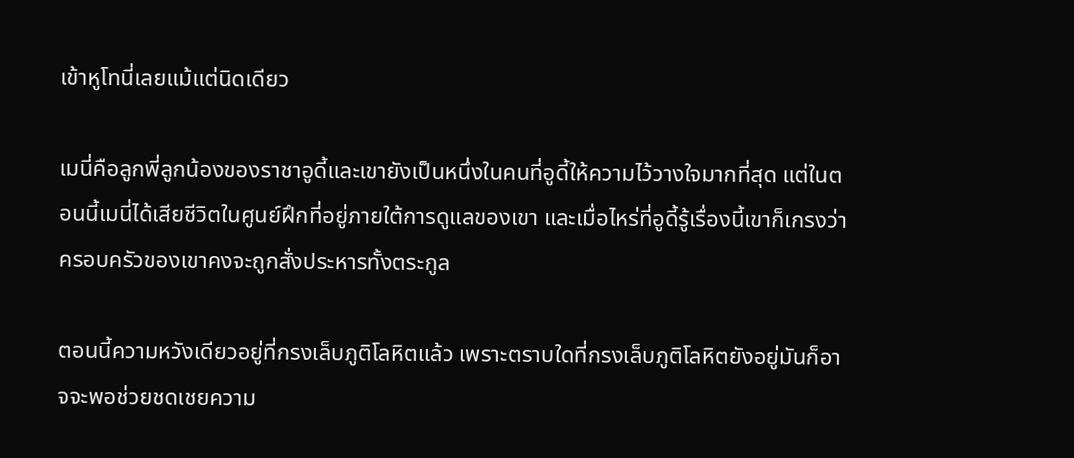เข้าหูโทนี่เลยแม้แต่นิดเดียว

เมนี่คือลูกพี่ลูกน้องของราชาอูดี้และเขายังเป็นหนึ่งในคนที่อูดี้ให้ความไว้วางใจมากที่สุด แต่ในตอนนี้เมนี่ได้เสียชีวิตในศูนย์ฝึกที่อยู่ภายใต้การดูแลของเขา และเมื่อไหร่ที่อูดี้รู้เรื่องนี้เขาก็เกรงว่าครอบครัวของเขาคงจะถูกสั่งประหารทั้งตระกูล

ตอนนี้ความหวังเดียวอยู่ที่กรงเล็บภูติโลหิตแล้ว เพราะตราบใดที่กรงเล็บภูติโลหิตยังอยู่มันก็อาจจะพอช่วยชดเชยความ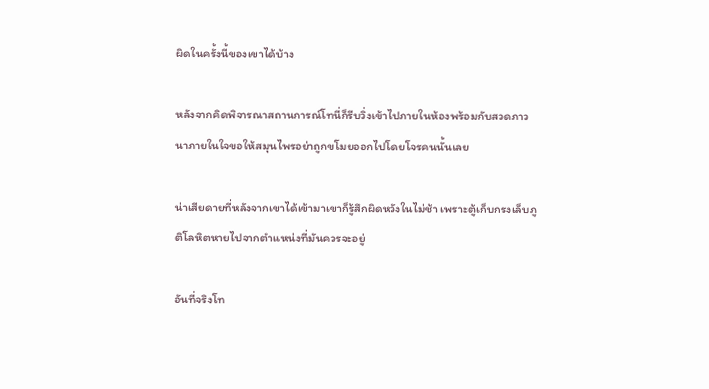ผิดในครั้งนี้ของเขาได้บ้าง

หลังจากคิดพิจารณาสถานการณ์โทนี่ก็รีบวิ่งเข้าไปภายในห้องพร้อมกับสวดภาวนาภายในใจขอให้สมุนไพรอย่าถูกขโมยออกไปโดยโจรคนนั้นเลย

น่าเสียดายที่หลังจากเขาได้เข้ามาเขาก็รู้สึกผิดหวังในไม่ช้า เพราะตู้เก็บกรงเล็บภูติโลหิตหายไปจากตำแหน่งที่มันควรจะอยู่

อันที่จริงโท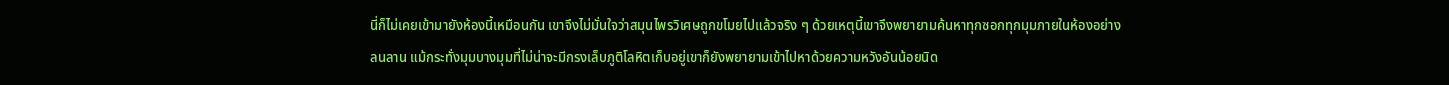นี่ก็ไม่เคยเข้ามายังห้องนี้เหมือนกัน เขาจึงไม่มั่นใจว่าสมุนไพรวิเศษถูกขโมยไปแล้วจริง ๆ ด้วยเหตุนี้เขาจึงพยายามค้นหาทุกซอกทุกมุมภายในห้องอย่างลนลาน แม้กระทั่งมุมบางมุมที่ไม่น่าจะมีกรงเล็บภูติโลหิตเก็บอยู่เขาก็ยังพยายามเข้าไปหาด้วยความหวังอันน้อยนิด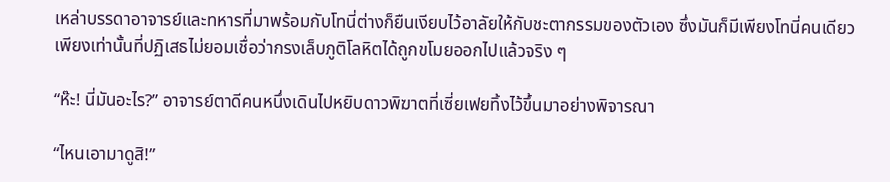เหล่าบรรดาอาจารย์และทหารที่มาพร้อมกับโทนี่ต่างก็ยืนเงียบไว้อาลัยให้กับชะตากรรมของตัวเอง ซึ่งมันก็มีเพียงโทนี่คนเดียวเพียงเท่านั้นที่ปฏิเสธไม่ยอมเชื่อว่ากรงเล็บภูติโลหิตได้ถูกขโมยออกไปแล้วจริง ๆ

“ห๊ะ! นี่มันอะไร?” อาจารย์ตาดีคนหนึ่งเดินไปหยิบดาวพิฆาตที่เซี่ยเฟยทิ้งไว้ขึ้นมาอย่างพิจารณา

“ไหนเอามาดูสิ!”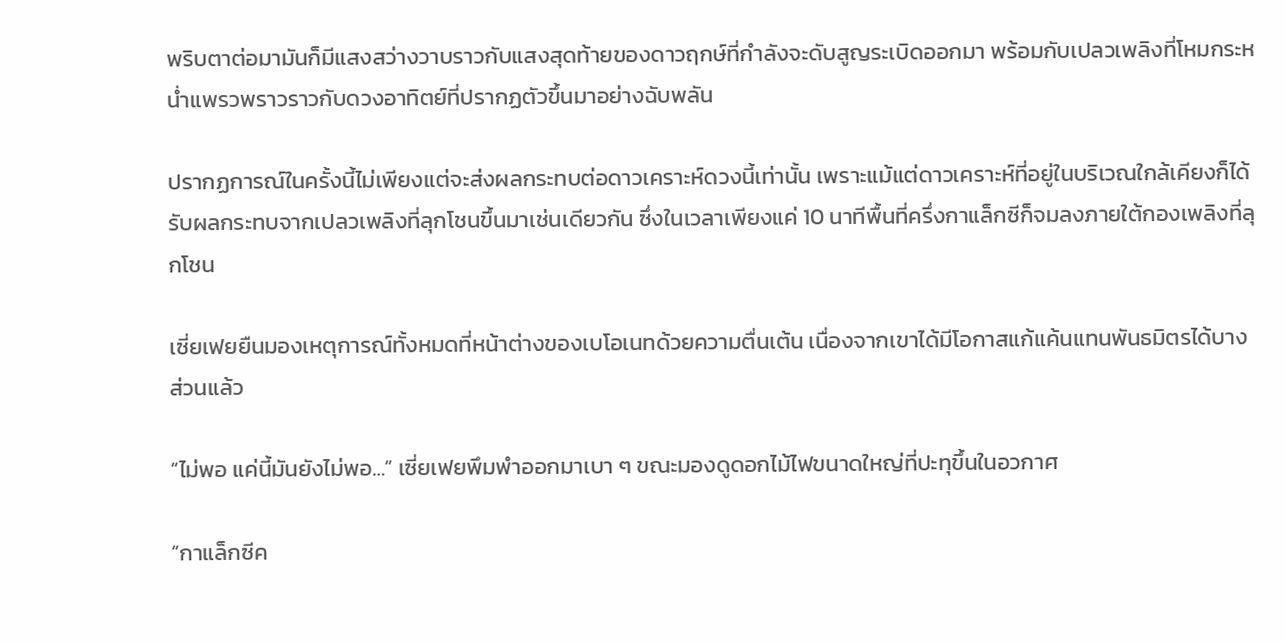พริบตาต่อมามันก็มีแสงสว่างวาบราวกับแสงสุดท้ายของดาวฤกษ์ที่กำลังจะดับสูญระเบิดออกมา พร้อมกับเปลวเพลิงที่โหมกระหน่ำแพรวพราวราวกับดวงอาทิตย์ที่ปรากฏตัวขึ้นมาอย่างฉับพลัน

ปรากฏการณ์ในครั้งนี้ไม่เพียงแต่จะส่งผลกระทบต่อดาวเคราะห์ดวงนี้เท่านั้น เพราะแม้แต่ดาวเคราะห์ที่อยู่ในบริเวณใกล้เคียงก็ได้รับผลกระทบจากเปลวเพลิงที่ลุกโชนขึ้นมาเช่นเดียวกัน ซึ่งในเวลาเพียงแค่ 10 นาทีพื้นที่ครึ่งกาแล็กซีก็จมลงภายใต้กองเพลิงที่ลุกโชน

เซี่ยเฟยยืนมองเหตุการณ์ทั้งหมดที่หน้าต่างของเบโอเนทด้วยความตื่นเต้น เนื่องจากเขาได้มีโอกาสแก้แค้นแทนพันธมิตรได้บางส่วนแล้ว

“ไม่พอ แค่นี้มันยังไม่พอ…” เซี่ยเฟยพึมพำออกมาเบา ๆ ขณะมองดูดอกไม้ไฟขนาดใหญ่ที่ปะทุขึ้นในอวกาศ

“กาแล็กซีค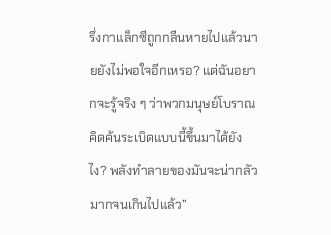รึ่งกาแล็กซีถูกกลืนหายไปแล้วนายยังไม่พอใจอีกเหรอ? แต่ฉันอยากจะรู้จริง ๆ ว่าพวกมนุษย์โบราณคิดค้นระเบิดแบบนี้ขึ้นมาได้ยังไง? พลังทำลายของมันจะน่ากลัวมากจนเกินไปแล้ว”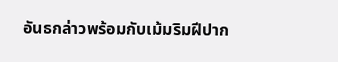อันธกล่าวพร้อมกับเม้มริมฝีปาก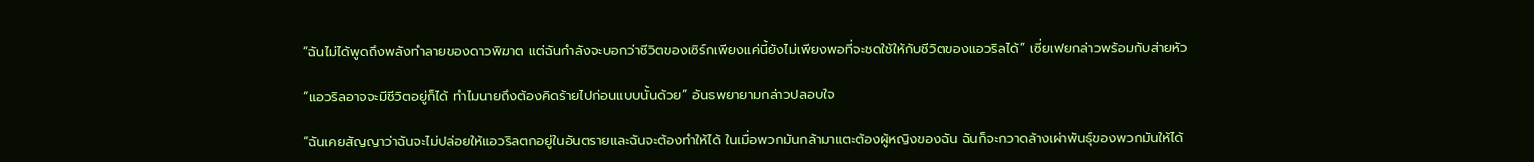“ฉันไม่ได้พูดถึงพลังทำลายของดาวพิฆาต แต่ฉันกำลังจะบอกว่าชีวิตของเซิร์กเพียงแค่นี้ยังไม่เพียงพอที่จะชดใช้ให้กับชีวิตของแอวริลได้” เซี่ยเฟยกล่าวพร้อมกับส่ายหัว

“แอวริลอาจจะมีชีวิตอยู่ก็ได้ ทำไมนายถึงต้องคิดร้ายไปก่อนแบบนั้นด้วย” อันธพยายามกล่าวปลอบใจ

“ฉันเคยสัญญาว่าฉันจะไม่ปล่อยให้แอวริลตกอยู่ในอันตรายและฉันจะต้องทำให้ได้ ในเมื่อพวกมันกล้ามาแตะต้องผู้หญิงของฉัน ฉันก็จะกวาดล้างเผ่าพันธุ์ของพวกมันให้ได้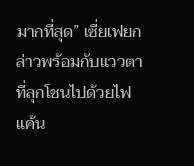มากที่สุด” เซี่ยเฟยกล่าวพร้อมกับแววตาที่ลุกโชนไปด้วยไฟแค้น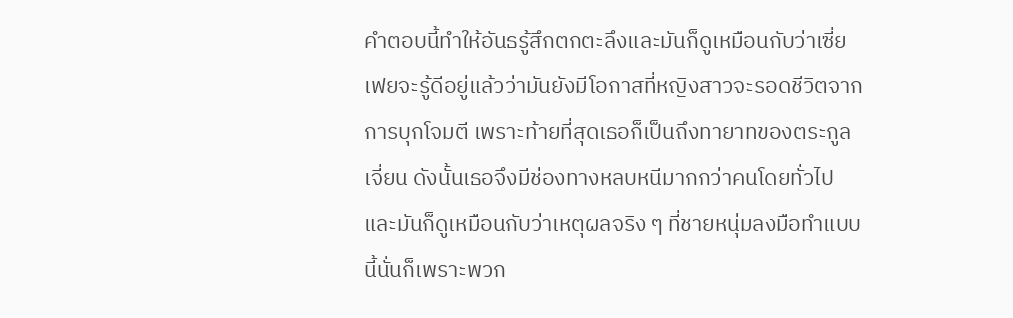คำตอบนี้ทำให้อันธรู้สึกตกตะลึงและมันก็ดูเหมือนกับว่าเซี่ยเฟยจะรู้ดีอยู่แล้วว่ามันยังมีโอกาสที่หญิงสาวจะรอดชีวิตจากการบุกโจมตี เพราะท้ายที่สุดเธอก็เป็นถึงทายาทของตระกูลเจี่ยน ดังนั้นเธอจึงมีช่องทางหลบหนีมากกว่าคนโดยทั่วไป และมันก็ดูเหมือนกับว่าเหตุผลจริง ๆ ที่ชายหนุ่มลงมือทำแบบนี้นั่นก็เพราะพวก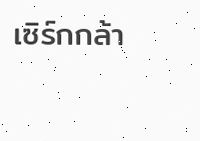เซิร์กกล้า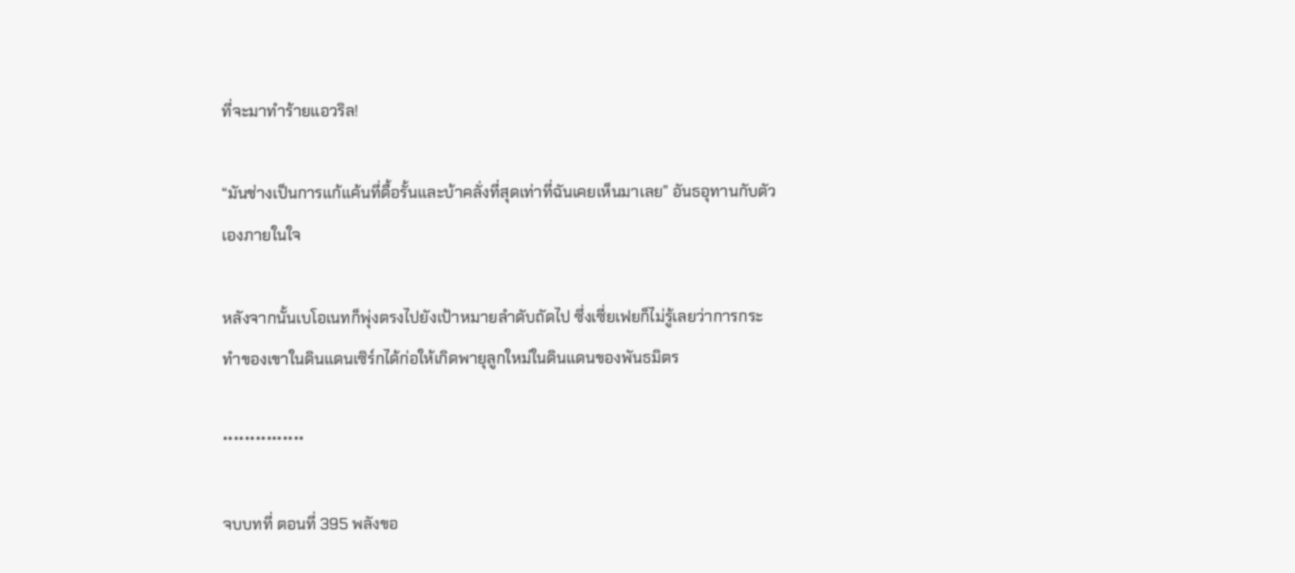ที่จะมาทำร้ายแอวริล!

“มันช่างเป็นการแก้แค้นที่ดื้อรั้นและบ้าคลั่งที่สุดเท่าที่ฉันเคยเห็นมาเลย” อันธอุทานกับตัวเองภายในใจ

หลังจากนั้นเบโอเนทก็พุ่งตรงไปยังเป้าหมายลำดับถัดไป ซึ่งเซี่ยเฟยก็ไม่รู้เลยว่าการกระทำของเขาในดินแดนเซิร์กได้ก่อให้เกิดพายุลูกใหม่ในดินแดนของพันธมิตร

***************

จบบทที่ ตอนที่ 395 พลังขอ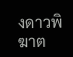งดาวพิฆาต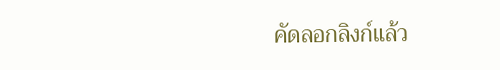คัดลอกลิงก์แล้ว